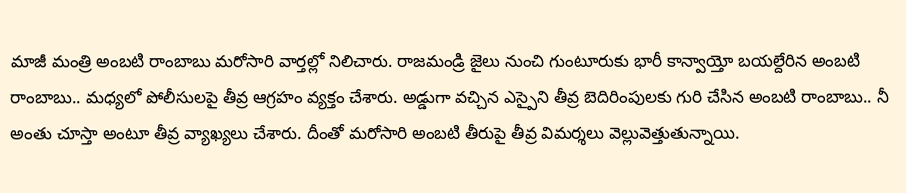మాజీ మంత్రి అంబటి రాంబాబు మరోసారి వార్తల్లో నిలిచారు. రాజమండ్రి జైలు నుంచి గుంటూరుకు భారీ కాన్వాయ్తో బయల్దేరిన అంబటి రాంబాబు.. మధ్యలో పోలీసులపై తీవ్ర ఆగ్రహం వ్యక్తం చేశారు. అడ్డుగా వచ్చిన ఎస్పైని తీవ్ర బెదిరింపులకు గురి చేసిన అంబటి రాంబాబు.. నీ అంతు చూస్తా అంటూ తీవ్ర వ్యాఖ్యలు చేశారు. దీంతో మరోసారి అంబటి తీరుపై తీవ్ర విమర్శలు వెల్లువెత్తుతున్నాయి.